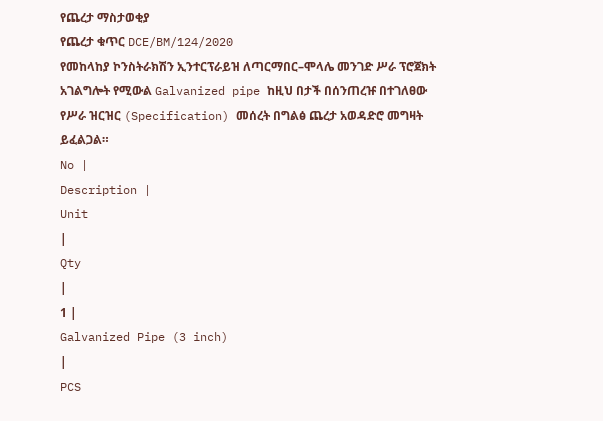የጨረታ ማስታወቂያ
የጨረታ ቁጥር DCE/BM/124/2020
የመከላከያ ኮንስትራክሽን ኢንተርፕራይዝ ለጣርማበር–ሞላሌ መንገድ ሥራ ፕሮጀክት አገልግሎት የሚውል Galvanized pipe ከዚህ በታች በሰንጠረዡ በተገለፀው የሥራ ዝርዝር (Specification) መሰረት በግልፅ ጨረታ አወዳድሮ መግዛት ይፈልጋል።
No |
Description |
Unit
|
Qty
|
1 |
Galvanized Pipe (3 inch)
|
PCS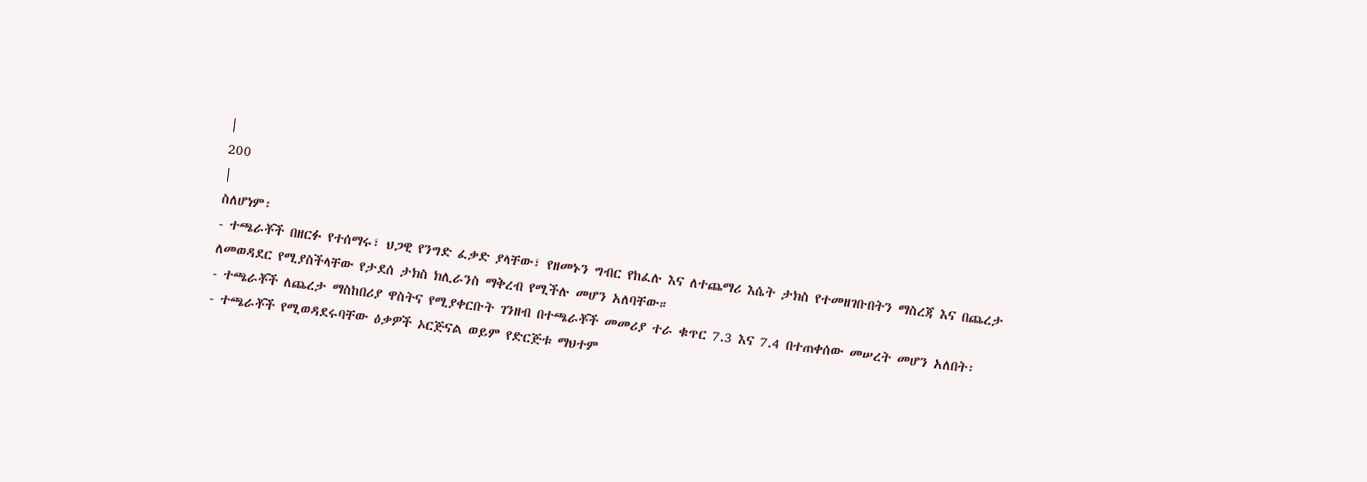|
200
|
ስለሆነም፡
- ተጫራቾች በዘርፉ የተሰማሩ፣ ህጋዊ የንግድ ፈቃድ ያላቸው፣ የዘመኑን ግብር የከፈሉ እና ለተጨማሪ እሴት ታክስ የተመዘገቡበትን ማስረጃ እና በጨረታ ለመወዳደር የሚያስችላቸው የታደሰ ታክስ ክሊራንስ ማቅረብ የሚችሉ መሆን አለባቸው።
- ተጫራቾች ለጨረታ ማስከበሪያ ዋስትና የሚያቀርቡት ገንዘብ በተጫራቾች መመሪያ ተራ ቁጥር 7.3 እና 7.4 በተጠቀሰው መሠረት መሆን አለበት፡
- ተጫራቾች የሚወዳደሩባቸው ዕቃዎች ኦርጅናል ወይም የድርጅቱ ማህተም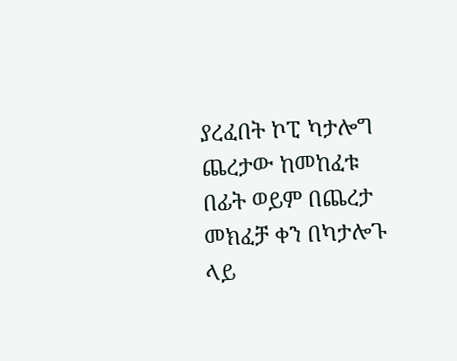ያረፈበት ኮፒ ካታሎግ ጨረታው ከመከፈቱ በፊት ወይም በጨረታ መክፈቻ ቀን በካታሎጉ ላይ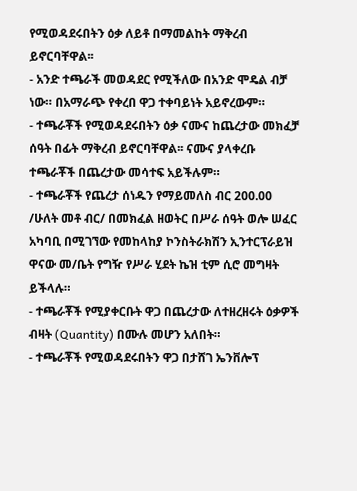የሚወዳደሩበትን ዕቃ ለይቶ በማመልከት ማቅረብ ይኖርባቸዋል፡፡
- አንድ ተጫራች መወዳደር የሚችለው በአንድ ሞዴል ብቻ ነው። በአማራጭ የቀረበ ዋጋ ተቀባይነት አይኖረውም።
- ተጫራቾች የሚወዳደሩበትን ዕቃ ናሙና ከጨረታው መክፈቻ ሰዓት በፊት ማቅረብ ይኖርባቸዋል፡፡ ናሙና ያላቀረቡ ተጫራቾች በጨረታው መሳተፍ አይችሉም።
- ተጫራቾች የጨረታ ሰነዱን የማይመለስ ብር 200.00 /ሁለት መቶ ብር/ በመክፈል ዘወትር በሥራ ሰዓት ወሎ ሠፈር አካባቢ በሚገኘው የመከላከያ ኮንስትራክሽን ኢንተርፕራይዝ ዋናው መ/ቤት የግዥ የሥራ ሂደት ኬዝ ቲም ሲሮ መግዛት ይችላሉ።
- ተጫራቾች የሚያቀርቡት ዋጋ በጨረታው ለተዘረዘሩት ዕቃዎች ብዛት (Quantity) በሙሉ መሆን አለበት።
- ተጫራቾች የሚወዳደሩበትን ዋጋ በታሸገ ኤንቨሎፕ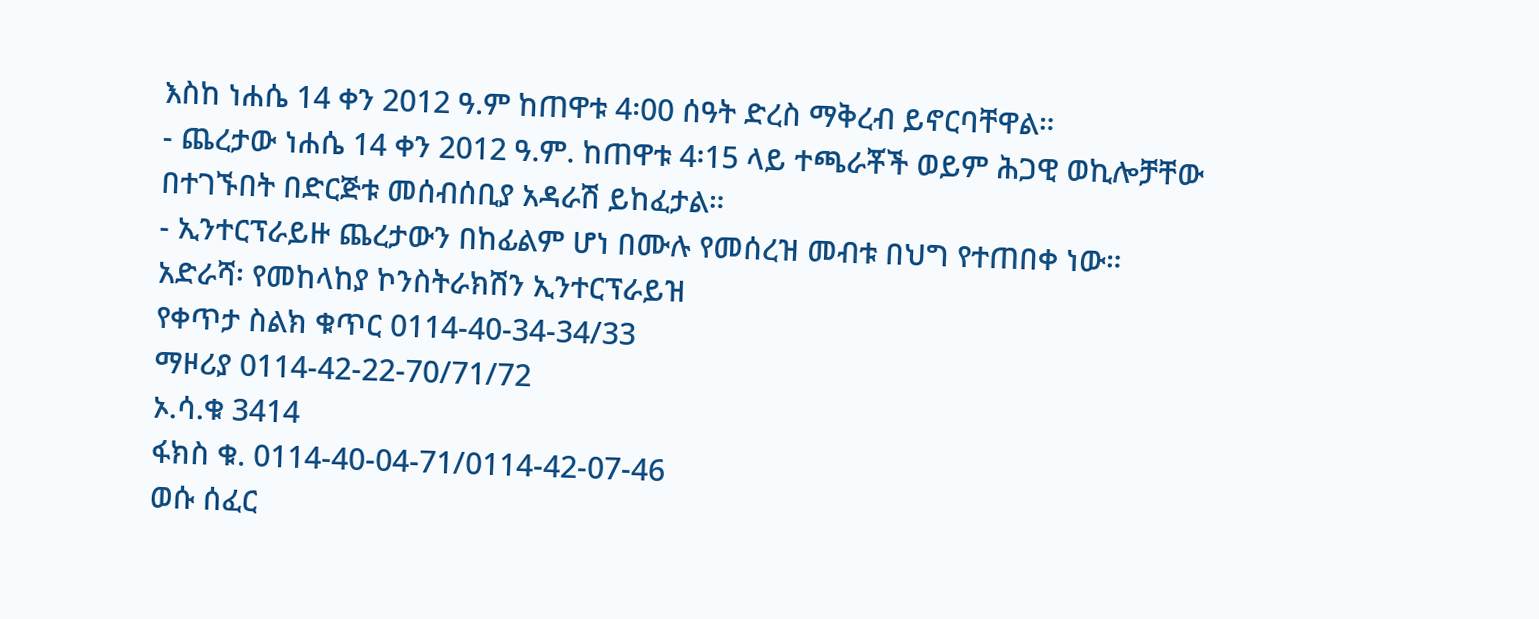እስከ ነሐሴ 14 ቀን 2012 ዓ.ም ከጠዋቱ 4፡00 ሰዓት ድረስ ማቅረብ ይኖርባቸዋል።
- ጨረታው ነሐሴ 14 ቀን 2012 ዓ.ም. ከጠዋቱ 4፡15 ላይ ተጫራቾች ወይም ሕጋዊ ወኪሎቻቸው በተገኙበት በድርጅቱ መሰብሰቢያ አዳራሽ ይከፈታል።
- ኢንተርፕራይዙ ጨረታውን በከፊልም ሆነ በሙሉ የመሰረዝ መብቱ በህግ የተጠበቀ ነው።
አድራሻ፡ የመከላከያ ኮንስትራክሽን ኢንተርፕራይዝ
የቀጥታ ስልክ ቁጥር 0114-40-34-34/33
ማዞሪያ 0114-42-22-70/71/72
ኦ.ሳ.ቁ 3414
ፋክስ ቁ. 0114-40-04-71/0114-42-07-46
ወሱ ሰፈር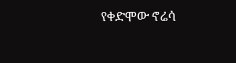የቀድሞው ኖሬሳ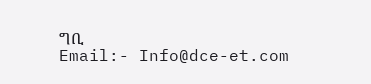ግቢ
Email:- Info@dce-et.com